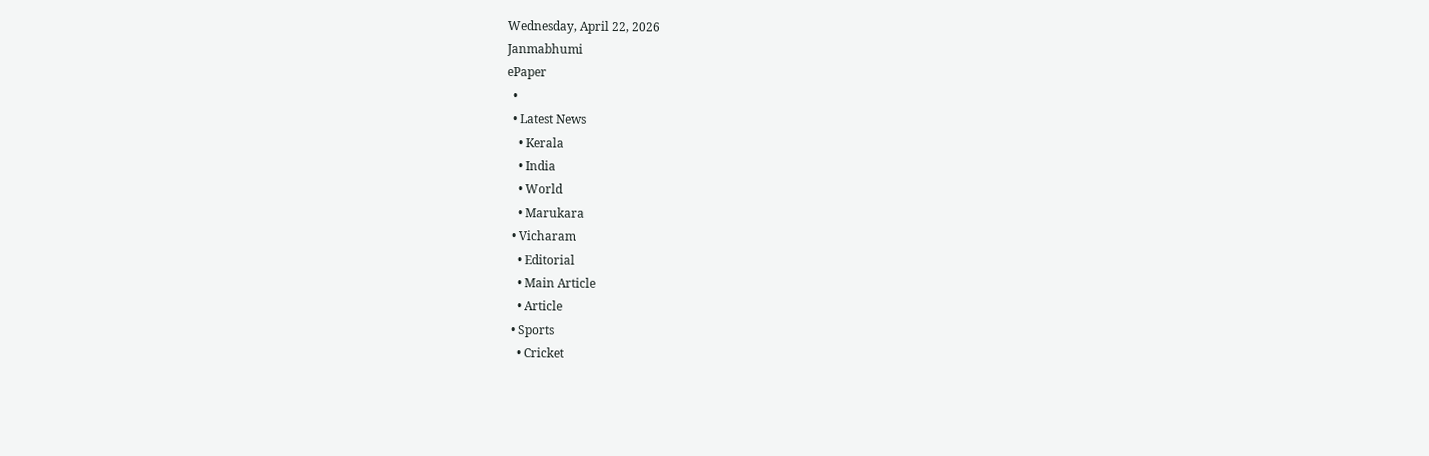Wednesday, April 22, 2026
Janmabhumi
ePaper
  •
  • Latest News
    • Kerala
    • India
    • World
    • Marukara
  • Vicharam
    • Editorial
    • Main Article
    • Article
  • Sports
    • Cricket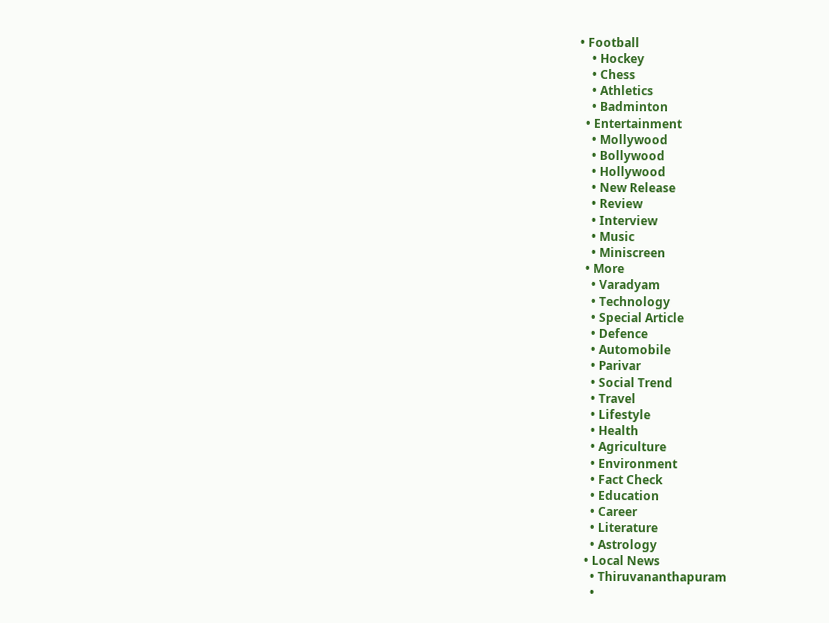• Football
    • Hockey
    • Chess
    • Athletics
    • Badminton
  • Entertainment
    • Mollywood
    • Bollywood
    • Hollywood
    • New Release
    • Review
    • Interview
    • Music
    • Miniscreen
  • More
    • Varadyam
    • Technology
    • Special Article
    • Defence
    • Automobile
    • Parivar
    • Social Trend
    • Travel
    • Lifestyle
    • Health
    • Agriculture
    • Environment
    • Fact Check
    • Education
    • Career
    • Literature
    • Astrology
  • Local News
    • Thiruvananthapuram
    •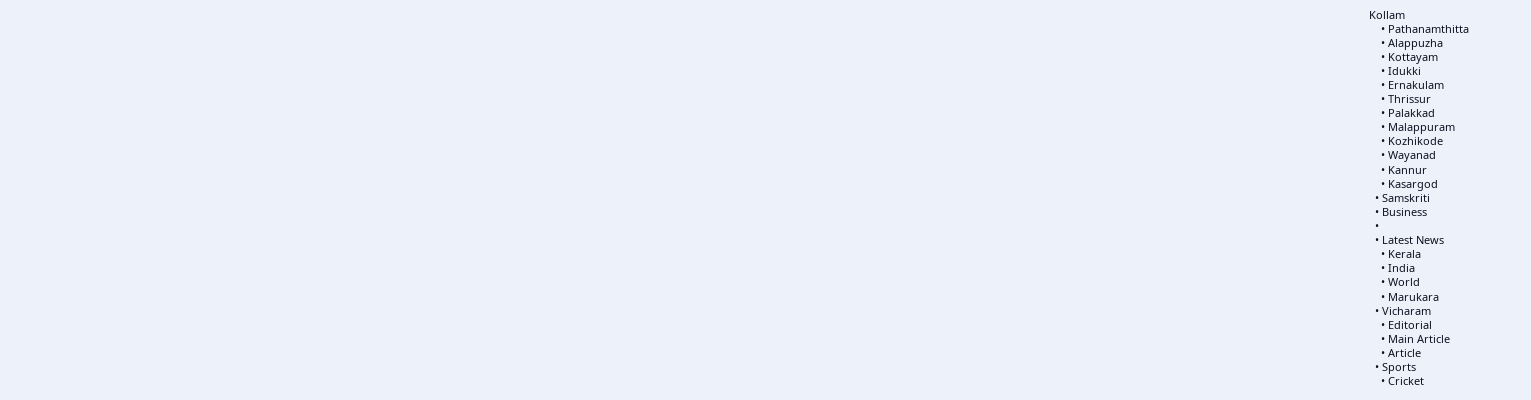Kollam
    • Pathanamthitta
    • Alappuzha
    • Kottayam
    • Idukki
    • Ernakulam
    • Thrissur
    • Palakkad
    • Malappuram
    • Kozhikode
    • Wayanad
    • Kannur
    • Kasargod
  • Samskriti
  • Business
  •
  • Latest News
    • Kerala
    • India
    • World
    • Marukara
  • Vicharam
    • Editorial
    • Main Article
    • Article
  • Sports
    • Cricket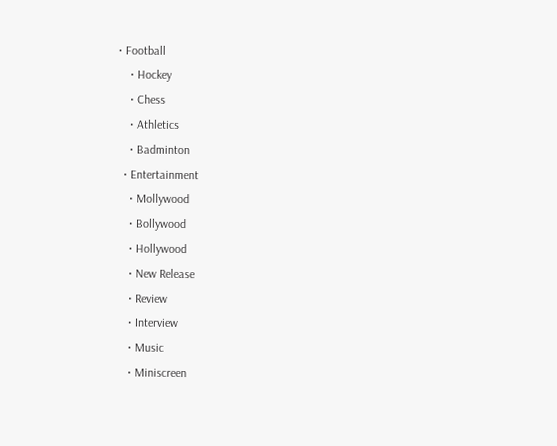• Football
    • Hockey
    • Chess
    • Athletics
    • Badminton
  • Entertainment
    • Mollywood
    • Bollywood
    • Hollywood
    • New Release
    • Review
    • Interview
    • Music
    • Miniscreen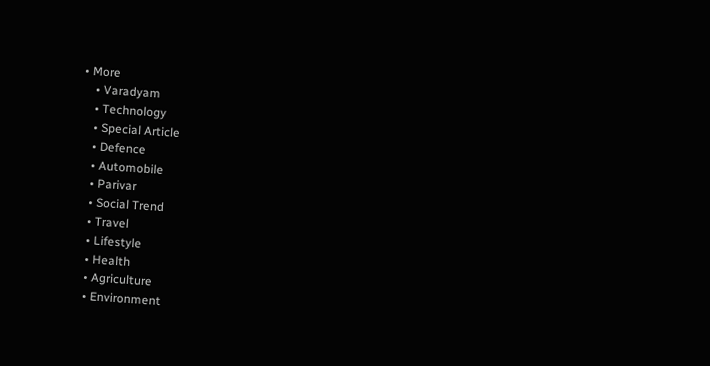• More
    • Varadyam
    • Technology
    • Special Article
    • Defence
    • Automobile
    • Parivar
    • Social Trend
    • Travel
    • Lifestyle
    • Health
    • Agriculture
    • Environment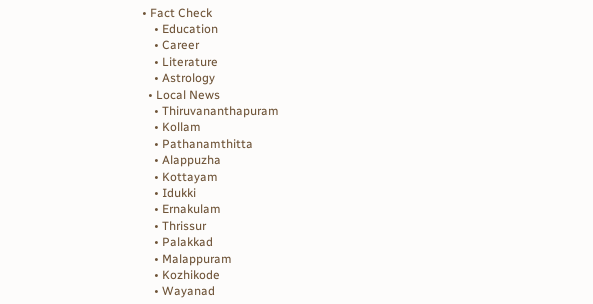• Fact Check
    • Education
    • Career
    • Literature
    • Astrology
  • Local News
    • Thiruvananthapuram
    • Kollam
    • Pathanamthitta
    • Alappuzha
    • Kottayam
    • Idukki
    • Ernakulam
    • Thrissur
    • Palakkad
    • Malappuram
    • Kozhikode
    • Wayanad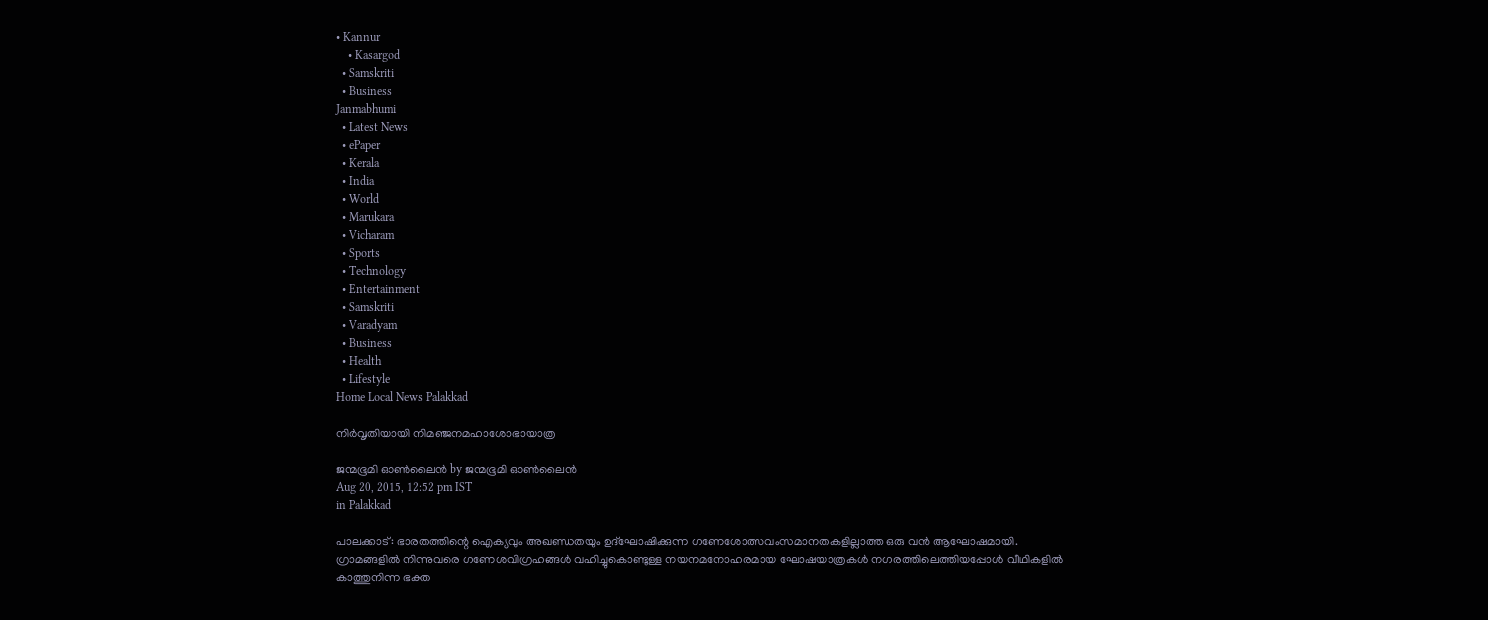• Kannur
    • Kasargod
  • Samskriti
  • Business
Janmabhumi
  • Latest News
  • ePaper
  • Kerala
  • India
  • World
  • Marukara
  • Vicharam
  • Sports
  • Technology
  • Entertainment
  • Samskriti
  • Varadyam
  • Business
  • Health
  • Lifestyle
Home Local News Palakkad

നിര്‍വൃതിയായി നിമഞ്ജനമഹാശോഭായാത്ര

ജന്മഭൂമി ഓണ്‍ലൈന്‍ by ജന്മഭൂമി ഓണ്‍ലൈന്‍
Aug 20, 2015, 12:52 pm IST
in Palakkad

പാലക്കാട്: ഭാരതത്തിന്റെ ഐക്യവും അഖണ്ഡതയും ഉദ്‌ഘോഷിക്കുന്ന ഗണേശോത്സവംസമാനതകളില്ലാത്ത ഒരു വന്‍ ആഘോഷമായി. ഗ്രാമങ്ങളില്‍ നിന്നുവരെ ഗണേശവിഗ്രഹങ്ങള്‍ വഹിച്ചുകൊണ്ടുള്ള നയനമനോഹരമായ ഘോഷയാത്രകള്‍ നഗരത്തിലെത്തിയപ്പോള്‍ വീഥികളില്‍ കാത്തുനിന്ന ഭക്ത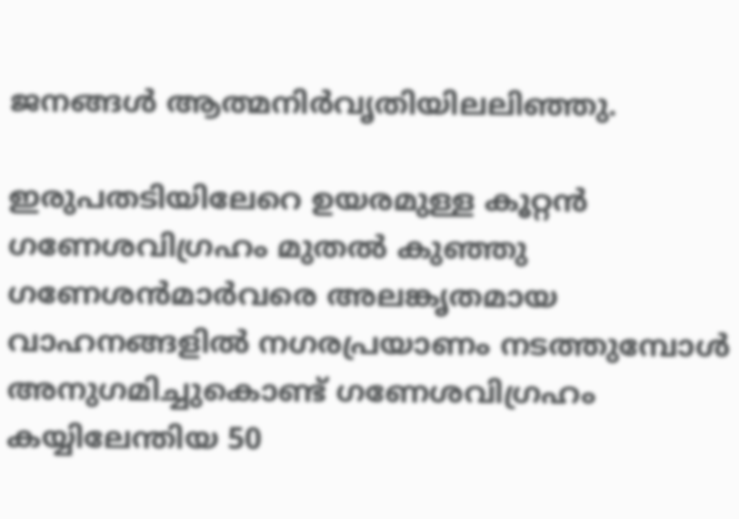ജനങ്ങള്‍ ആത്മനിര്‍വൃതിയിലലിഞ്ഞു.

ഇരുപതടിയിലേറെ ഉയരമുള്ള കൂറ്റന്‍ ഗണേശവിഗ്രഹം മുതല്‍ കുഞ്ഞു ഗണേശന്‍മാര്‍വരെ അലങ്കൃതമായ വാഹനങ്ങളില്‍ നഗരപ്രയാണം നടത്തുമ്പോള്‍ അനുഗമിച്ചുകൊണ്ട് ഗണേശവിഗ്രഹം കയ്യിലേന്തിയ 50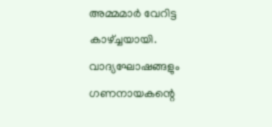അമ്മമാര്‍ വേറിട്ട കാഴ്‌ച്ചയായി. വാദ്യഘോഷങ്ങളും ഗണനായകന്റെ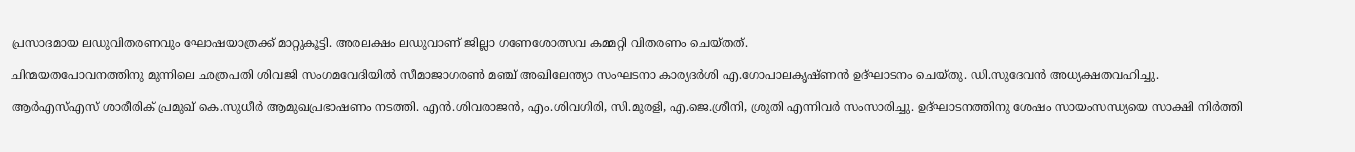പ്രസാദമായ ലഡുവിതരണവും ഘോഷയാത്രക്ക് മാറ്റുകൂട്ടി. അരലക്ഷം ലഡുവാണ് ജില്ലാ ഗണേശോത്സവ കമ്മറ്റി വിതരണം ചെയ്തത്.

ചിന്മയതപോവനത്തിനു മുന്നിലെ ഛത്രപതി ശിവജി സംഗമവേദിയില്‍ സീമാജാഗരണ്‍ മഞ്ച് അഖിലേന്ത്യാ സംഘടനാ കാര്യദര്‍ശി എ.ഗോപാലകൃഷ്ണന്‍ ഉദ്ഘാടനം ചെയ്തു. ഡി.സുദേവന്‍ അധ്യക്ഷതവഹിച്ചു.

ആര്‍എസ്എസ് ശാരീരിക് പ്രമുഖ് കെ.സുധീര്‍ ആമുഖപ്രഭാഷണം നടത്തി. എന്‍.ശിവരാജന്‍, എം.ശിവഗിരി, സി.മുരളി, എ.ജെ.ശ്രീനി, ശ്രുതി എന്നിവര്‍ സംസാരിച്ചു. ഉദ്ഘാടനത്തിനു ശേഷം സായംസന്ധ്യയെ സാക്ഷി നിര്‍ത്തി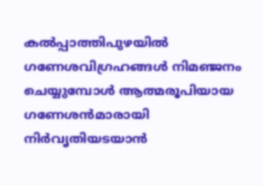കല്‍പ്പാത്തിപുഴയില്‍ ഗണേശവിഗ്രഹങ്ങള്‍ നിമഞ്ജനം ചെയ്യുമ്പോള്‍ ആത്മരൂപിയായ ഗണേശന്‍മാരായി നിര്‍വൃതിയടയാന്‍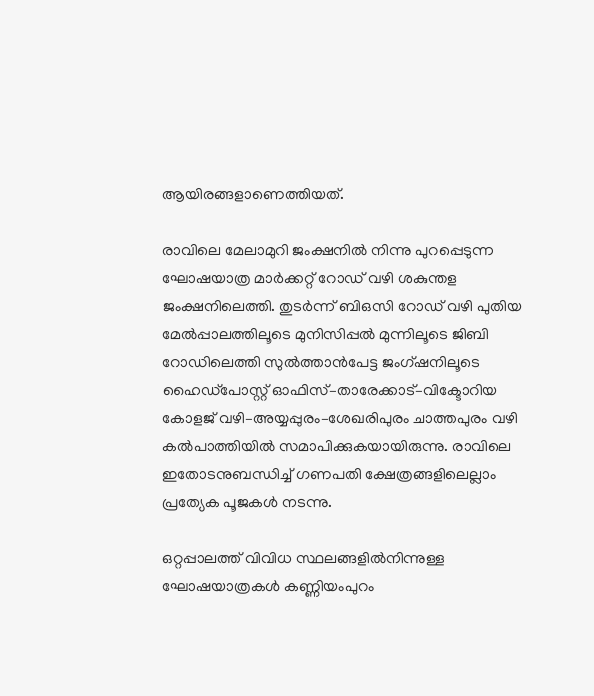ആയിരങ്ങളാണെത്തിയത്.

രാവിലെ മേലാമുറി ജംക്ഷനില്‍ നിന്നു പുറപ്പെടുന്ന ഘോഷയാത്ര മാര്‍ക്കറ്റ് റോഡ് വഴി ശകുന്തള ജംക്ഷനിലെത്തി. തുടര്‍ന്ന് ബിഒസി റോഡ് വഴി പുതിയ മേല്‍പ്പാലത്തിലൂടെ മുനിസിപ്പല്‍ മുന്നിലൂടെ ജിബി റോഡിലെത്തി സുല്‍ത്താന്‍പേട്ട ജംഗ്ഷനിലൂടെ ഹൈഡ്‌പോസ്റ്റ് ഓഫിസ്–താരേക്കാട്–വിക്ടോറിയ കോളജ് വഴി–അയ്യപ്പുരം–ശേഖരിപുരം ചാത്തപുരം വഴി കല്‍പാത്തിയില്‍ സമാപിക്കുകയായിരുന്നു. രാവിലെ ഇതോടനുബന്ധിച്ച് ഗണപതി ക്ഷേത്രങ്ങളിലെല്ലാം പ്രത്യേക പൂജകള്‍ നടന്നു.

ഒറ്റപ്പാലത്ത് വിവിധ സ്ഥലങ്ങളില്‍നിന്നുള്ള ഘോഷയാത്രകള്‍ കണ്ണിയംപുറം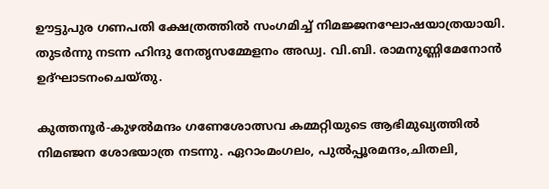ഊട്ടുപുര ഗണപതി ക്ഷേത്രത്തില്‍ സംഗമിച്ച് നിമജ്ജനഘോഷയാത്രയായി. തുടര്‍ന്നു നടന്ന ഹിന്ദു നേതൃസമ്മേളനം അഡ്വ. വി.ബി. രാമനുണ്ണിമേനോന്‍ ഉദ്ഘാടനംചെയ്തു.

കുത്തനൂര്‍-കുഴല്‍മന്ദം ഗണേശോത്സവ കമ്മറ്റിയുടെ ആഭിമുഖ്യത്തില്‍ നിമഞ്ജന ശോഭയാത്ര നടന്നു. ഏറാംമംഗലം, പുല്‍പ്പൂരമന്ദം,ചിതലി,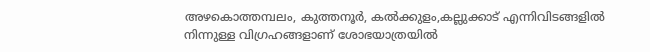അഴകൊത്തമ്പലം, കുത്തനൂര്‍, കല്‍ക്കുളം,കല്ലുക്കാട് എന്നിവിടങ്ങളില്‍ നിന്നുള്ള വിഗ്രഹങ്ങളാണ് ശോഭയാത്രയില്‍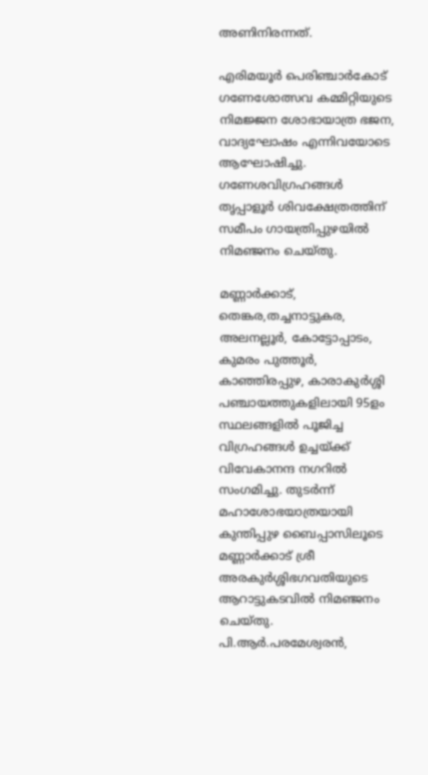അണിനിരന്നത്.

എരിമയൂര്‍ പെരിഞ്ചാര്‍കോട് ഗണേശോത്സവ കമ്മിറ്റിയുടെ നിമജ്ജന ശോഭായാത്ര ഭജന, വാദ്യഘോഷം എന്നിവയോടെ ആഘോഷിച്ചു. ഗണേശവിഗ്രഹങ്ങള്‍ തൃപ്പാളൂര്‍ ശിവക്ഷേത്രത്തിന് സമീപം ഗായത്രിപ്പുഴയില്‍ നിമഞ്ജനം ചെയ്തു.

മണ്ണാര്‍ക്കാട്, തെങ്കര,തച്ചനാട്ടുകര, അലനല്ലൂര്‍, കോട്ടോപ്പാടം, കുമരം പുത്തൂര്‍, കാഞ്ഞിരപ്പുഴ, കാരാകുര്‍ശ്ശി പഞ്ചായത്തുകളിലായി 95ളം സ്ഥലങ്ങളില്‍ പൂജിച്ച വിഗ്രഹങ്ങള്‍ ഉച്ചയ്‌ക്ക് വിവേകാനന്ദ നഗറില്‍ സംഗമിച്ചു. തുടര്‍ന്ന് മഹാശോഭയാത്രയായി കുന്തിപ്പുഴ ബൈപ്പാസിലൂടെ മണ്ണാര്‍ക്കാട് ശ്രീ അരകുര്‍ശ്ശിഭഗവതിയുടെ ആറാട്ടുകടവില്‍ നിമഞ്ജനം ചെയ്തു. പി.ആര്‍.പരമേശ്വരന്‍,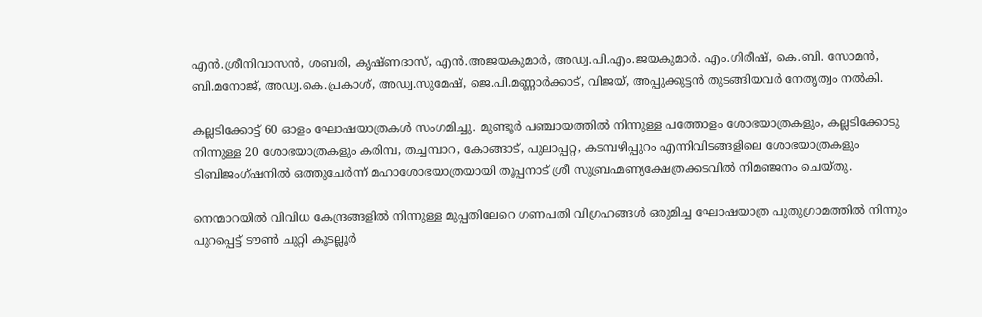എന്‍.ശ്രീനിവാസന്‍, ശബരി, കൃഷ്ണദാസ്, എന്‍.അജയകുമാര്‍, അഡ്വ.പി.എം.ജയകുമാര്‍. എം.ഗിരീഷ്, കെ.ബി. സോമന്‍, ബി.മനോജ്, അഡ്വ.കെ.പ്രകാശ്, അഡ്വ.സുമേഷ്, ജെ.പി.മണ്ണാര്‍ക്കാട്, വിജയ്, അപ്പുക്കുട്ടന്‍ തുടങ്ങിയവര്‍ നേതൃത്വം നല്‍കി.

കല്ലടിക്കോട്ട് 60 ഓളം ഘോഷയാത്രകള്‍ സംഗമിച്ചു. മുണ്ടൂര്‍ പഞ്ചായത്തില്‍ നിന്നുള്ള പത്തോളം ശോഭയാത്രകളും, കല്ലടിക്കോടു നിന്നുള്ള 20 ശോഭയാത്രകളും കരിമ്പ, തച്ചമ്പാറ, കോങ്ങാട്, പുലാപ്പറ്റ, കടമ്പഴിപ്പുറം എന്നിവിടങ്ങളിലെ ശോഭയാത്രകളും ടിബിജംഗ്ഷനില്‍ ഒത്തുചേര്‍ന്ന് മഹാശോഭയാത്രയായി തൂപ്പനാട് ശ്രീ സുബ്രഹ്മണ്യക്ഷേത്രക്കടവില്‍ നിമഞ്ജനം ചെയ്തു.

നെന്മാറയില്‍ വിവിധ കേന്ദ്രങ്ങളില്‍ നിന്നുള്ള മുപ്പതിലേറെ ഗണപതി വിഗ്രഹങ്ങള്‍ ഒരുമിച്ച ഘോഷയാത്ര പുതുഗ്രാമത്തില്‍ നിന്നും പുറപ്പെട്ട് ടൗണ്‍ ചുറ്റി കൂടല്ലൂര്‍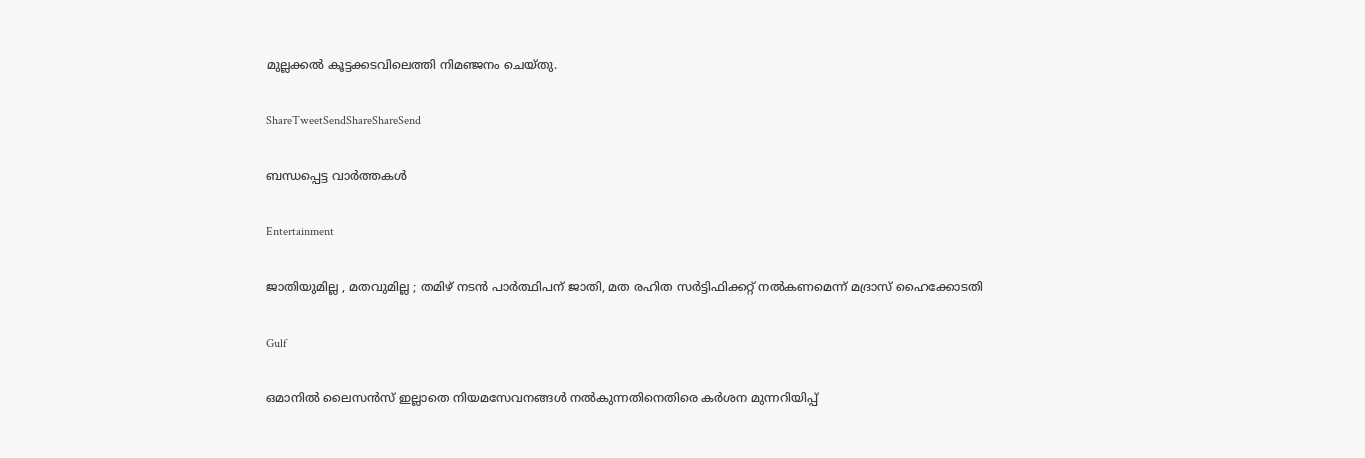മുല്ലക്കല്‍ കൂട്ടക്കടവിലെത്തി നിമഞ്ജനം ചെയ്തു.

ShareTweetSendShareShareSend

ബന്ധപ്പെട്ട വാര്‍ത്തകള്‍

Entertainment

ജാതിയുമില്ല , മതവുമില്ല ; തമിഴ് നടൻ പാർത്ഥിപന് ജാതി, മത രഹിത സർട്ടിഫിക്കറ്റ് നൽകണമെന്ന് മദ്രാസ് ഹൈക്കോടതി

Gulf

ഒമാനിൽ ലൈസൻസ് ഇല്ലാതെ നിയമസേവനങ്ങൾ നൽകുന്നതിനെതിരെ കർശന മുന്നറിയിപ്പ്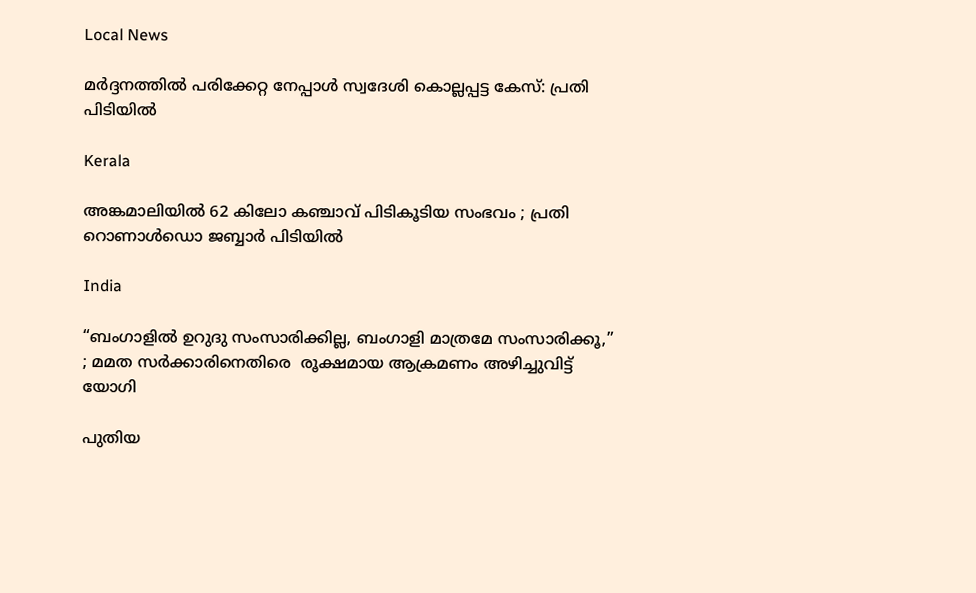Local News

മർദ്ദനത്തിൽ പരിക്കേറ്റ നേപ്പാൾ സ്വദേശി കൊല്ലപ്പട്ട കേസ്: പ്രതി പിടിയിൽ

Kerala

അങ്കമാലിയിൽ 62 കിലോ കഞ്ചാവ് പിടികൂടിയ സംഭവം ; പ്രതി റൊണാൾഡൊ ജബ്ബാർ പിടിയിൽ

India

“ബംഗാളിൽ ഉറുദു സംസാരിക്കില്ല, ബംഗാളി മാത്രമേ സംസാരിക്കൂ,” ; മമത സർക്കാരിനെതിരെ  രൂക്ഷമായ ആക്രമണം അഴിച്ചുവിട്ട് യോഗി

പുതിയ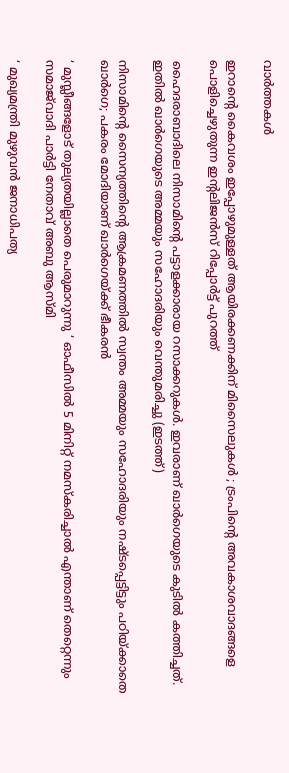വാര്‍ത്തകള്‍

ഇറാന്റെ കൈവശം ഇപ്പോഴുമുള്ളത് ആയിരക്കണക്കിന് മിസൈലുകൾ ; ട്രംപിന്റെ അവകാശവാദങ്ങളെ പൊളിച്ചെഴുതുന്ന ഇന്റലിജൻസ് റിപ്പോർട്ട് പുറത്ത്

ഹൈദരാബാദിലെ നിസാമിന്‍റെ പട്ടാളക്കാരായ റസാക്കറുകള്‍. ഇവരാണ് ഖാര്‍ഗെയുടെ കുടില്‍ കത്തിച്ചത്. ഇതില്‍ ഖാര്‍ഗെയുടെ അമ്മയും സഹോദരിയും വെന്തുമരിച്ചു (ഇടത്ത്)

നിസാമിന്റെ സൈന്യത്തിന്റെ ആക്രമണത്തില്‍ സ്വന്തം അമ്മയും സഹോദരിയും നഷ്ടപ്പെട്ടിട്ടും പഠിയ്‌ക്കാതെ ഖാര്‍ഗെ; പകരം മോദിയാണ് ഖാര്‍ഗെയ്‌ക്ക് ഭീകരന്‍

‘ മുസ്ലീങ്ങളോട് തുല്യതയില്ലാതെ പെരുമാറുന്നു ‘ ഓഫീസിൽ 5 മിനിറ്റ് നമസ്‌കരിച്ചാൽ എന്താണ് തെറ്റെന്നും സമാജ്‌വാദി പാർട്ടി നേതാവ് അബു ആസ്മി

‘ മുഖ്യമന്ത്രി മുഴുവൻ ജനാധിപത്യ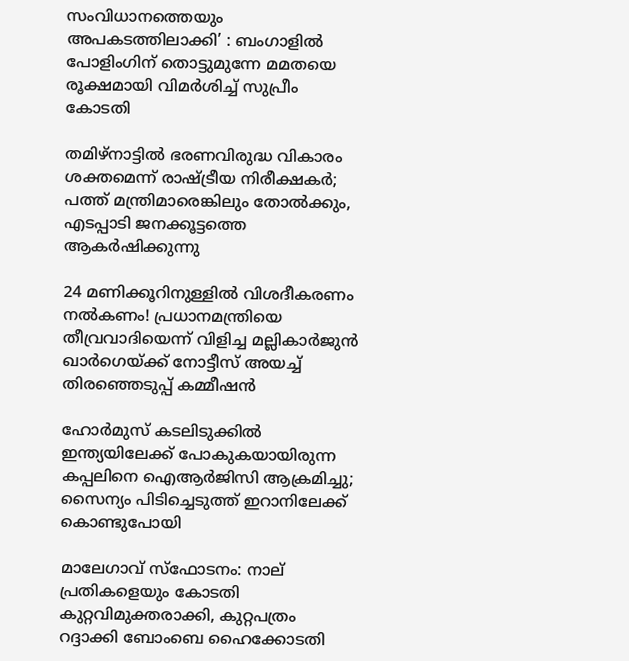സംവിധാനത്തെയും അപകടത്തിലാക്കി’ : ബംഗാളിൽ പോളിംഗിന് തൊട്ടുമുന്നേ മമതയെ രൂക്ഷമായി വിമർശിച്ച് സുപ്രീം കോടതി

തമിഴ്നാട്ടില്‍ ഭരണവിരുദ്ധ വികാരം ശക്തമെന്ന് രാഷ്‌ട്രീയ നിരീക്ഷകര്‍; പത്ത് മന്ത്രിമാരെങ്കിലും തോല്‍ക്കും, എടപ്പാടി ജനക്കൂട്ടത്തെ ആകര്‍ഷിക്കുന്നു

24 മണിക്കൂറിനുള്ളിൽ വിശദീകരണം നൽകണം! പ്രധാനമന്ത്രിയെ തീവ്രവാദിയെന്ന് വിളിച്ച മല്ലികാർജുൻ ഖാർഗെയ്‌ക്ക് നോട്ടീസ് അയച്ച് തിരഞ്ഞെടുപ്പ് കമ്മീഷൻ

ഹോർമുസ് കടലിടുക്കിൽ ഇന്ത്യയിലേക്ക് പോകുകയായിരുന്ന കപ്പലിനെ ഐആർജിസി ആക്രമിച്ചു; സൈന്യം പിടിച്ചെടുത്ത് ഇറാനിലേക്ക് കൊണ്ടുപോയി

മാലേഗാവ് സ്ഫോടനം: നാല് പ്രതികളെയും കോടതി കുറ്റവിമുക്തരാക്കി, കുറ്റപത്രം റദ്ദാക്കി ബോംബെ ഹൈക്കോടതി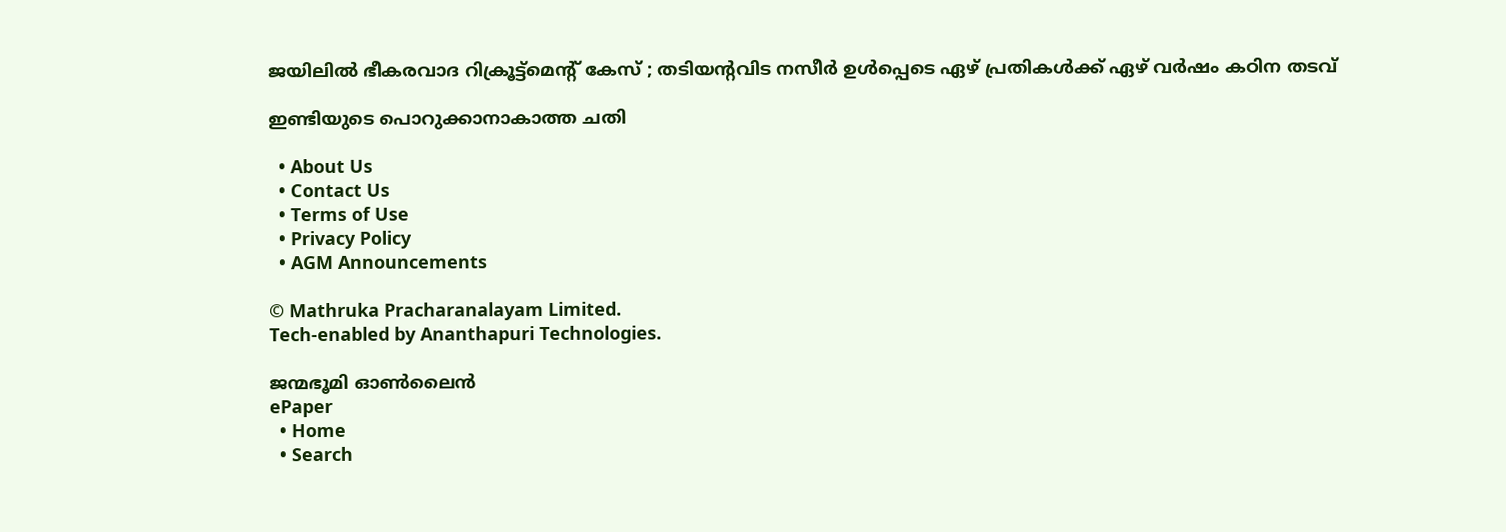ജയിലിൽ ഭീകരവാദ റിക്രൂട്ട്മെൻ്റ് കേസ് ; തടിയന്റവിട നസീർ ഉൾപ്പെടെ ഏഴ് പ്രതികൾക്ക് ഏഴ് വർഷം കഠിന തടവ്

ഇണ്ടിയുടെ പൊറുക്കാനാകാത്ത ചതി

  • About Us
  • Contact Us
  • Terms of Use
  • Privacy Policy
  • AGM Announcements

© Mathruka Pracharanalayam Limited.
Tech-enabled by Ananthapuri Technologies.

ജന്മഭൂമി ഓണ്‍ലൈന്‍
ePaper
  • Home
  • Search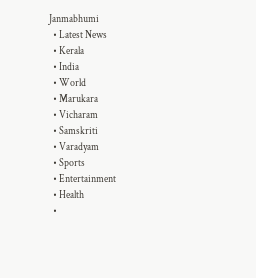Janmabhumi
  • Latest News
  • Kerala
  • India
  • World
  • Marukara
  • Vicharam
  • Samskriti
  • Varadyam
  • Sports
  • Entertainment
  • Health
  •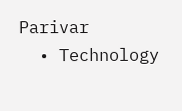Parivar
  • Technology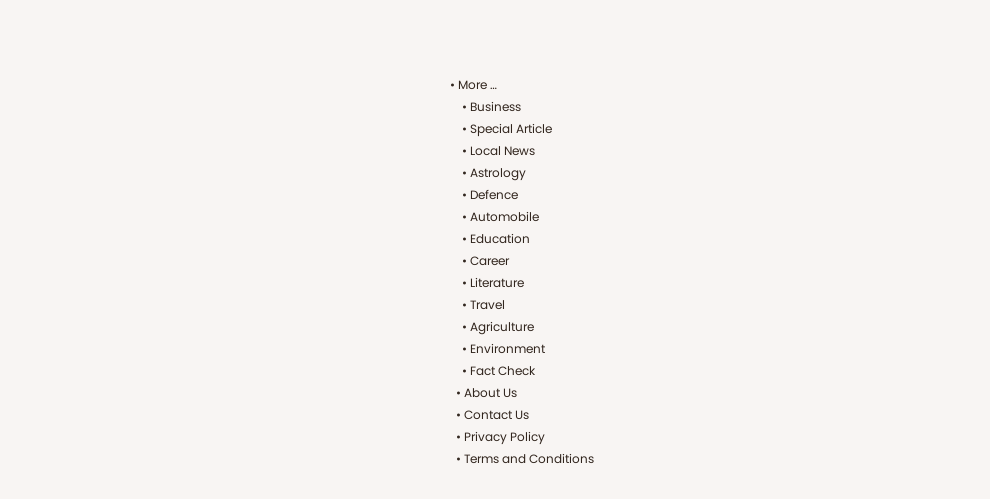• More …
    • Business
    • Special Article
    • Local News
    • Astrology
    • Defence
    • Automobile
    • Education
    • Career
    • Literature
    • Travel
    • Agriculture
    • Environment
    • Fact Check
  • About Us
  • Contact Us
  • Privacy Policy
  • Terms and Conditions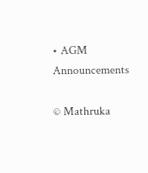• AGM Announcements

© Mathruka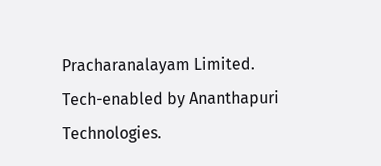Pracharanalayam Limited.
Tech-enabled by Ananthapuri Technologies.